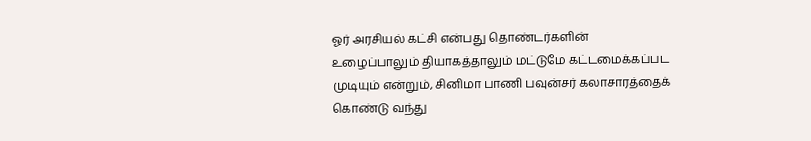ஓர் அரசியல் கட்சி என்பது தொண்டர்களின் உழைப்பாலும் தியாகத்தாலும் மட்டுமே கட்டமைக்கப்பட முடியும் என்றும், சினிமா பாணி பவுன்சர் கலாசாரத்தைக் கொண்டு வந்து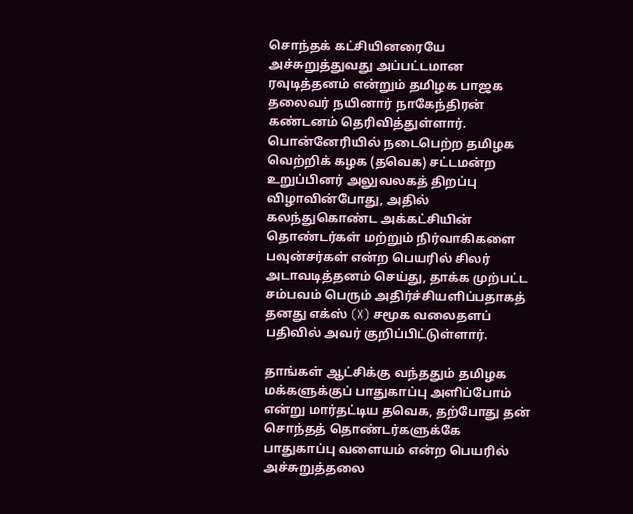சொந்தக் கட்சியினரையே அச்சுறுத்துவது அப்பட்டமான ரவுடித்தனம் என்றும் தமிழக பாஜக தலைவர் நயினார் நாகேந்திரன் கண்டனம் தெரிவித்துள்ளார். பொன்னேரியில் நடைபெற்ற தமிழக வெற்றிக் கழக (தவெக) சட்டமன்ற உறுப்பினர் அலுவலகத் திறப்பு விழாவின்போது, அதில் கலந்துகொண்ட அக்கட்சியின் தொண்டர்கள் மற்றும் நிர்வாகிகளை பவுன்சர்கள் என்ற பெயரில் சிலர் அடாவடித்தனம் செய்து, தாக்க முற்பட்ட சம்பவம் பெரும் அதிர்ச்சியளிப்பதாகத் தனது எக்ஸ் (X) சமூக வலைதளப் பதிவில் அவர் குறிப்பிட்டுள்ளார்.

தாங்கள் ஆட்சிக்கு வந்ததும் தமிழக மக்களுக்குப் பாதுகாப்பு அளிப்போம் என்று மார்தட்டிய தவெக, தற்போது தன் சொந்தத் தொண்டர்களுக்கே பாதுகாப்பு வளையம் என்ற பெயரில் அச்சுறுத்தலை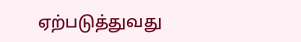ஏற்படுத்துவது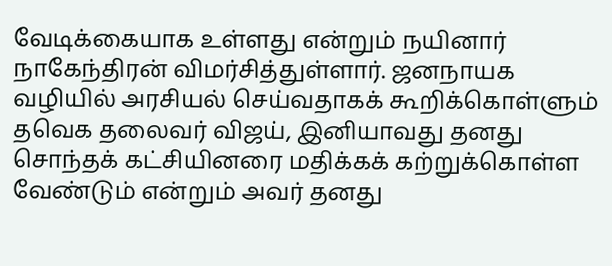வேடிக்கையாக உள்ளது என்றும் நயினார் நாகேந்திரன் விமர்சித்துள்ளார். ஜனநாயக வழியில் அரசியல் செய்வதாகக் கூறிக்கொள்ளும் தவெக தலைவர் விஜய், இனியாவது தனது சொந்தக் கட்சியினரை மதிக்கக் கற்றுக்கொள்ள வேண்டும் என்றும் அவர் தனது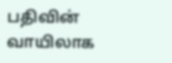பதிவின் வாயிலாக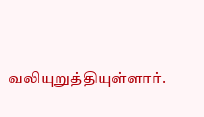வலியுறுத்தியுள்ளார்.